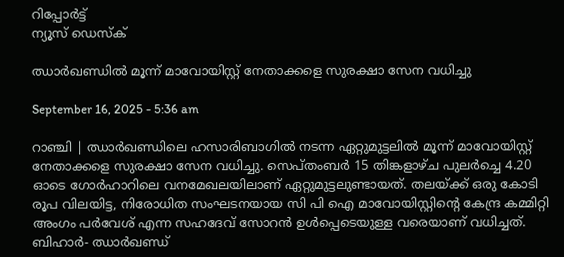റിപ്പോര്‍ട്ട്
ന്യൂസ് ഡെസ്ക്

ഝാര്‍ഖണ്ഡിൽ മൂന്ന് മാവോയിസ്റ്റ് നേതാക്കളെ സുരക്ഷാ സേന വധിച്ചു

September 16, 2025 - 5:36 am

റാഞ്ചി | ഝാര്‍ഖണ്ഡിലെ ഹസാരിബാഗില്‍ നടന്ന ഏറ്റുമുട്ടലില്‍ മൂന്ന് മാവോയിസ്റ്റ് നേതാക്കളെ സുരക്ഷാ സേന വധിച്ചു. സെപ്തംബർ 15 തിങ്കളാഴ്ച പുലര്‍ച്ചെ 4.20 ഓടെ ഗോര്‍ഹാറിലെ വനമേഖലയിലാണ് ഏറ്റുമുട്ടലുണ്ടായത്. തലയ്ക്ക് ഒരു കോടി രൂപ വിലയിട്ട, നിരോധിത സംഘടനയായ സി പി ഐ മാവോയിസ്റ്റിന്റെ കേന്ദ്ര കമ്മിറ്റി അംഗം പര്‍വേശ് എന്ന സഹദേവ് സോറന്‍ ഉള്‍പ്പെടെയുള്ള വരെയാണ് വധിച്ചത്. ബിഹാര്‍- ഝാര്‍ഖണ്ഡ്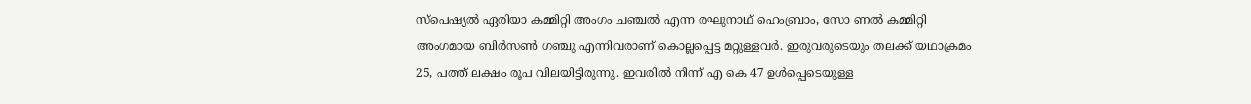സ്പെഷ്യല്‍ ഏരിയാ കമ്മിറ്റി അംഗം ചഞ്ചല്‍ എന്ന രഘുനാഥ് ഹെംബ്രാം, സോ ണല്‍ കമ്മിറ്റി അംഗമായ ബിര്‍സണ്‍ ഗഞ്ചു എന്നിവരാണ് കൊല്ലപ്പെട്ട മറ്റുള്ളവര്‍. ഇരുവരുടെയും തലക്ക് യഥാക്രമം 25, പത്ത് ലക്ഷം രൂപ വിലയിട്ടിരുന്നു. ഇവരില്‍ നിന്ന് എ കെ 47 ഉള്‍പ്പെടെയുള്ള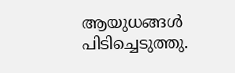ആയുധങ്ങള്‍ പിടിച്ചെടുത്തു.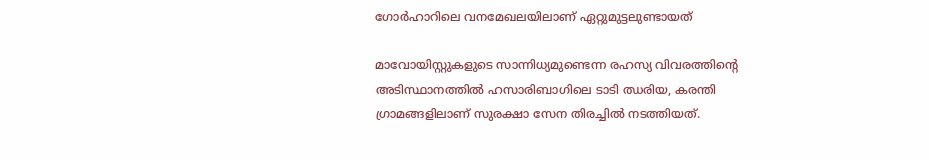ഗോര്‍ഹാറിലെ വനമേഖലയിലാണ് ഏറ്റുമുട്ടലുണ്ടായത്

മാവോയിസ്റ്റുകളുടെ സാന്നിധ്യമുണ്ടെന്ന രഹസ്യ വിവരത്തിന്റെ അടിസ്ഥാനത്തില്‍ ഹസാരിബാഗിലെ ടാടി ഝരിയ, കരന്തി ഗ്രാമങ്ങളിലാണ് സുരക്ഷാ സേന തിരച്ചില്‍ നടത്തിയത്.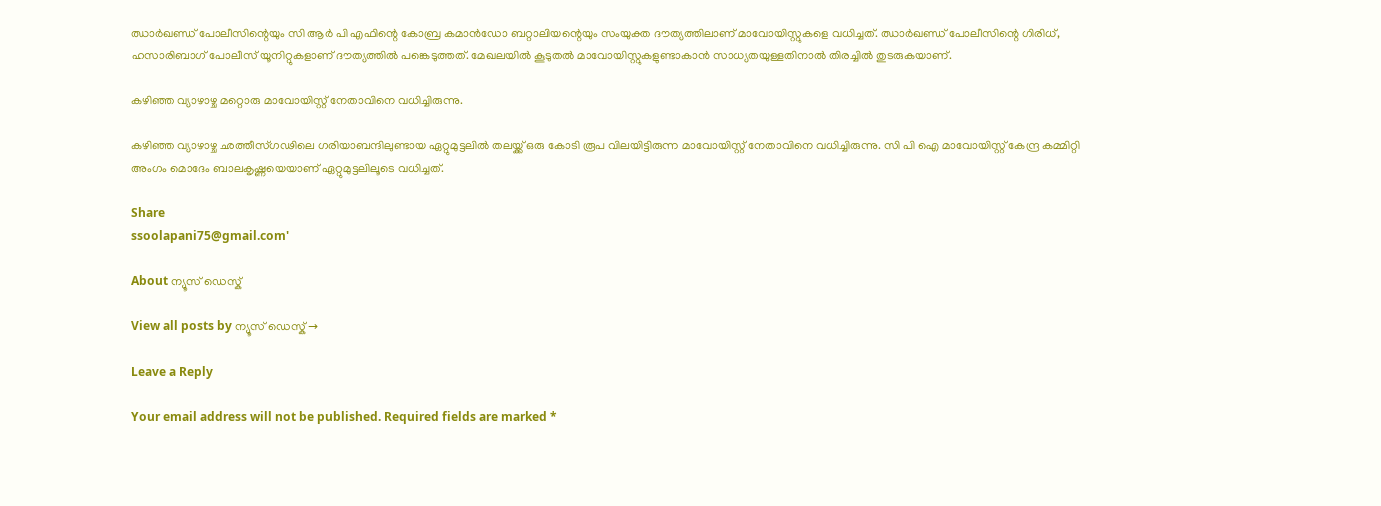ഝാര്‍ഖണ്ഡ് പോലീസിന്റെയും സി ആര്‍ പി എഫിന്റെ കോബ്ര കമാന്‍ഡോ ബറ്റാലിയന്റെയും സംയുക്ത ദൗത്യത്തിലാണ് മാവോയിസ്റ്റുകളെ വധിച്ചത്. ഝാര്‍ഖണ്ഡ് പോലീസിന്റെ ഗിരിധ്, ഹസാരിബാഗ് പോലീസ് യൂനിറ്റുകളാണ് ദൗത്യത്തില്‍ പങ്കെടുത്തത്. മേഖലയില്‍ കൂടുതല്‍ മാവോയിസ്റ്റുകളുണ്ടാകാന്‍ സാധ്യതയുള്ളതിനാല്‍ തിരച്ചില്‍ തുടരുകയാണ്.

കഴിഞ്ഞ വ്യാഴാഴ്ച മറ്റൊരു മാവോയിസ്റ്റ് നേതാവിനെ വധിച്ചിരുന്നു.

കഴിഞ്ഞ വ്യാഴാഴ്ച ഛത്തീസ്ഗഢിലെ ഗരിയാബന്ദിലുണ്ടായ ഏറ്റുമുട്ടലില്‍ തലയ്ക്ക് ഒരു കോടി രൂപ വിലയിട്ടിരുന്ന മാവോയിസ്റ്റ് നേതാവിനെ വധിച്ചിരുന്നു. സി പി ഐ മാവോയിസ്റ്റ് കേന്ദ്ര കമ്മിറ്റി അംഗം മൊദേം ബാലകൃഷ്ണയെയാണ് ഏറ്റുമുട്ടലിലൂടെ വധിച്ചത്.

Share
ssoolapani75@gmail.com'

About ന്യൂസ് ഡെസ്ക്

View all posts by ന്യൂസ് ഡെസ്ക് →

Leave a Reply

Your email address will not be published. Required fields are marked *